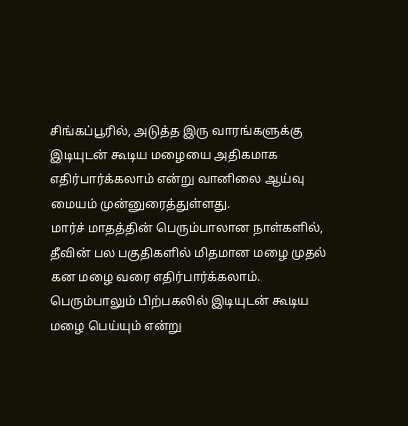சிங்கப்பூரில், அடுத்த இரு வாரங்களுக்கு இடியுடன் கூடிய மழையை அதிகமாக எதிர்பார்க்கலாம் என்று வானிலை ஆய்வு மையம் முன்னுரைத்துள்ளது.
மார்ச் மாதத்தின் பெரும்பாலான நாள்களில், தீவின் பல பகுதிகளில் மிதமான மழை முதல் கன மழை வரை எதிர்பார்க்கலாம். பெரும்பாலும் பிற்பகலில் இடியுடன் கூடிய மழை பெய்யும் என்று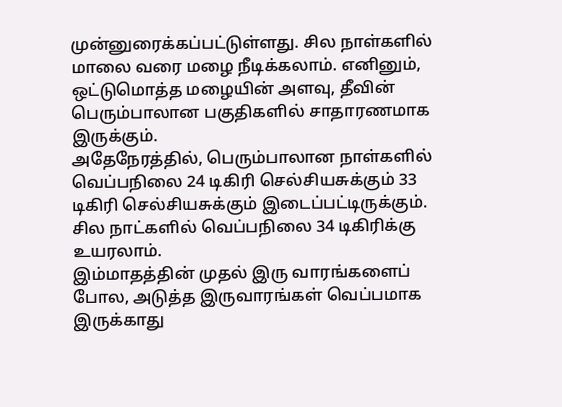முன்னுரைக்கப்பட்டுள்ளது. சில நாள்களில் மாலை வரை மழை நீடிக்கலாம். எனினும், ஒட்டுமொத்த மழையின் அளவு, தீவின் பெரும்பாலான பகுதிகளில் சாதாரணமாக இருக்கும்.
அதேநேரத்தில், பெரும்பாலான நாள்களில் வெப்பநிலை 24 டிகிரி செல்சியசுக்கும் 33 டிகிரி செல்சியசுக்கும் இடைப்பட்டிருக்கும். சில நாட்களில் வெப்பநிலை 34 டிகிரிக்கு உயரலாம்.
இம்மாதத்தின் முதல் இரு வாரங்களைப் போல, அடுத்த இருவாரங்கள் வெப்பமாக இருக்காது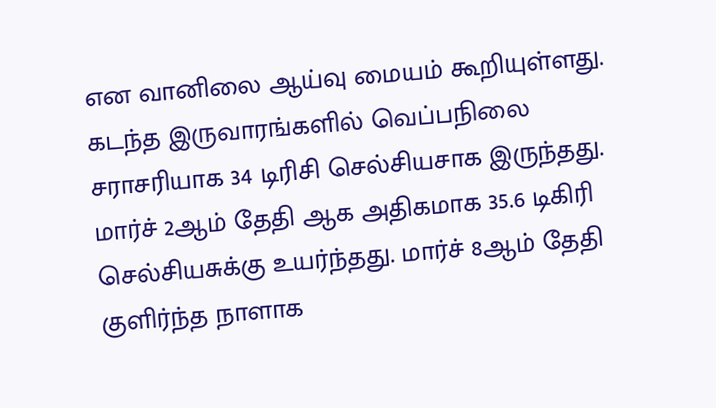என வானிலை ஆய்வு மையம் கூறியுள்ளது. கடந்த இருவாரங்களில் வெப்பநிலை சராசரியாக 34 டிரிசி செல்சியசாக இருந்தது.
மார்ச் 2ஆம் தேதி ஆக அதிகமாக 35.6 டிகிரி செல்சியசுக்கு உயர்ந்தது. மார்ச் 8ஆம் தேதி குளிர்ந்த நாளாக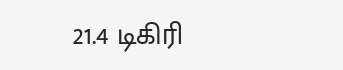21.4 டிகிரி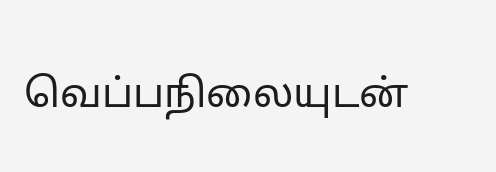வெப்பநிலையுடன்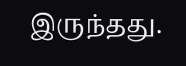இருந்தது.